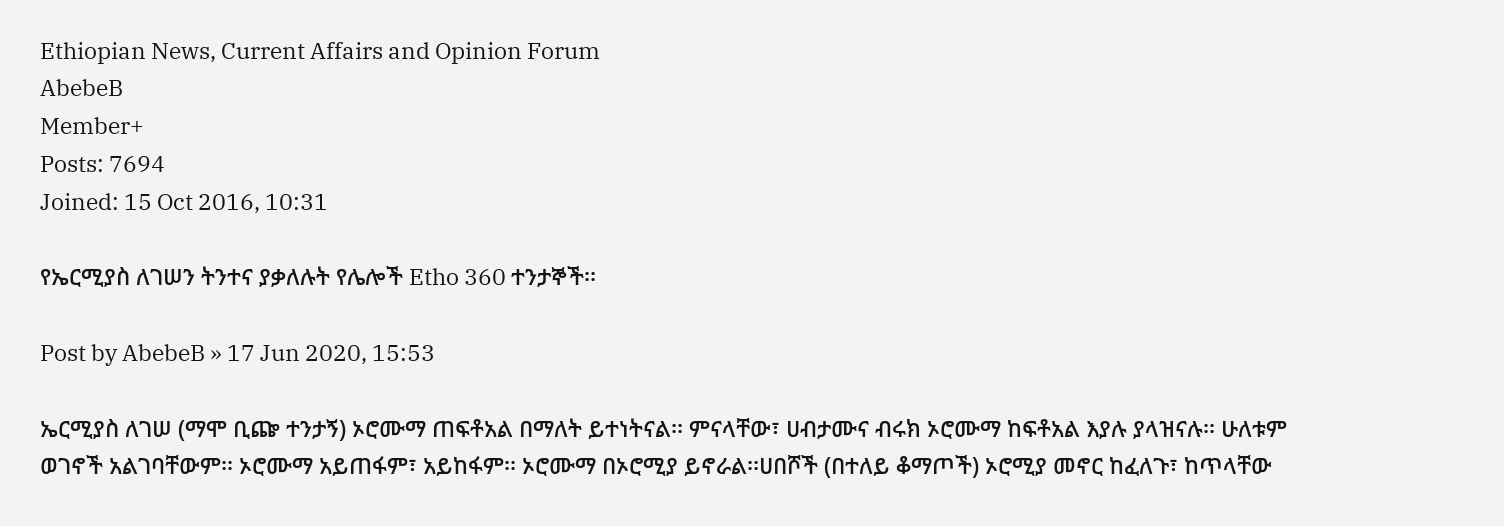Ethiopian News, Current Affairs and Opinion Forum
AbebeB
Member+
Posts: 7694
Joined: 15 Oct 2016, 10:31

የኤርሚያስ ለገሠን ትንተና ያቃለሉት የሌሎች Etho 360 ተንታኞች፡፡

Post by AbebeB » 17 Jun 2020, 15:53

ኤርሚያስ ለገሠ (ማሞ ቢጬ ተንታኝ) ኦሮሙማ ጠፍቶአል በማለት ይተነትናል፡፡ ምናላቸው፣ ሀብታሙና ብሩክ ኦሮሙማ ከፍቶአል እያሉ ያላዝናሉ፡፡ ሁለቱም ወገኖች አልገባቸውም፡፡ ኦሮሙማ አይጠፋም፣ አይከፋም፡፡ ኦሮሙማ በኦሮሚያ ይኖራል፡፡ሀበሾች (በተለይ ቆማጦች) ኦሮሚያ መኖር ከፈለጉ፣ ከጥላቸው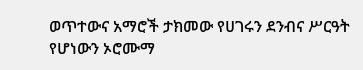ወጥተውና አማሮች ታክመው የሀገሩን ደንብና ሥርዓት የሆነውን ኦሮሙማ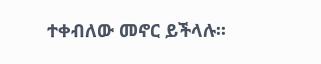ተቀብለው መኖር ይችላሉ፡፡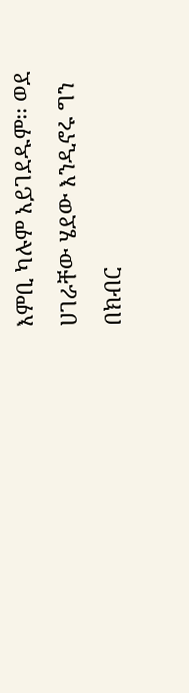እምቢ ካሉም አይገደዱም፡፡ ወደ ሀገራቸው ሄደው እንዲኖሩ ግን በክብር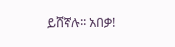ይሸኛሉ፡፡ አበቃ!